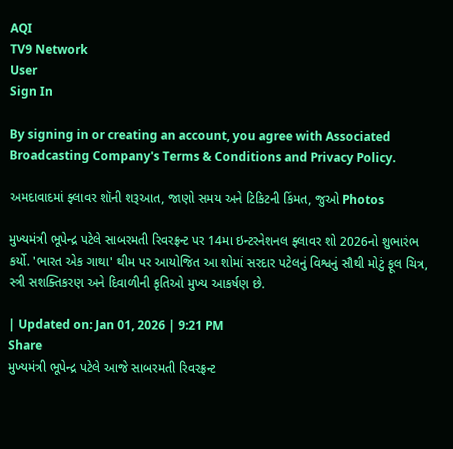AQI
TV9 Network
User
Sign In

By signing in or creating an account, you agree with Associated Broadcasting Company's Terms & Conditions and Privacy Policy.

અમદાવાદમાં ફ્લાવર શૉની શરૂઆત, જાણો સમય અને ટિકિટની કિંમત, જુઓ Photos

મુખ્યમંત્રી ભૂપેન્દ્ર પટેલે સાબરમતી રિવરફ્રન્ટ પર 14મા ઇન્ટરનેશનલ ફ્લાવર શો 2026નો શુભારંભ કર્યો. 'ભારત એક ગાથા' થીમ પર આયોજિત આ શોમાં સરદાર પટેલનું વિશ્વનું સૌથી મોટું ફૂલ ચિત્ર, સ્ત્રી સશક્તિકરણ અને દિવાળીની કૃતિઓ મુખ્ય આકર્ષણ છે.

| Updated on: Jan 01, 2026 | 9:21 PM
Share
મુખ્યમંત્રી ભૂપેન્દ્ર પટેલે આજે સાબરમતી રિવરફ્રન્ટ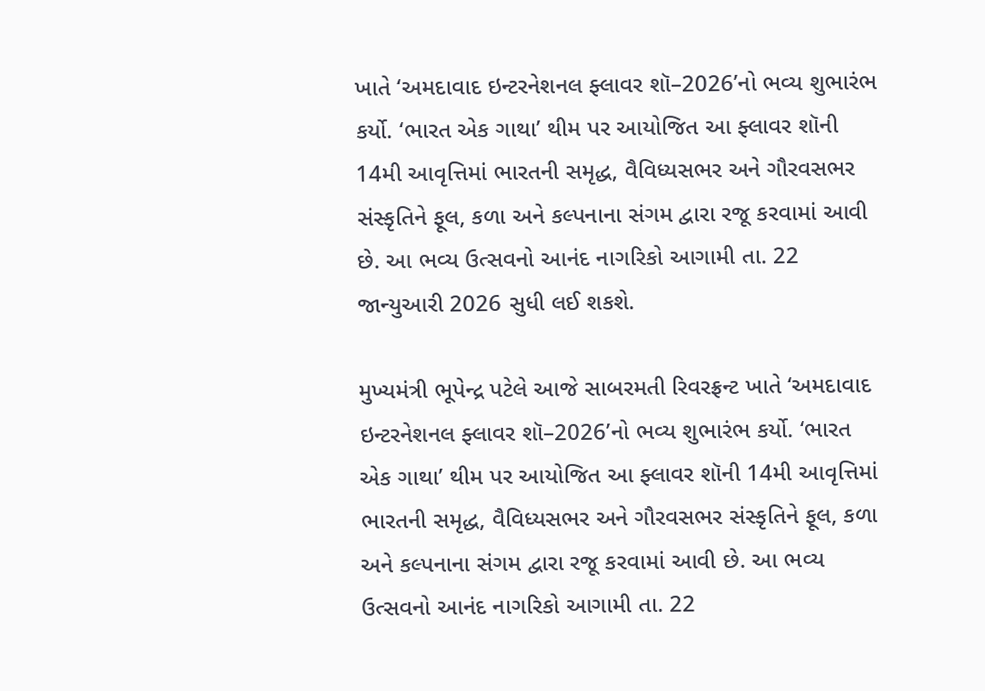ખાતે ‘અમદાવાદ ઇન્ટરનેશનલ ફ્લાવર શૉ–2026’નો ભવ્ય શુભારંભ કર્યો. ‘ભારત એક ગાથા’ થીમ પર આયોજિત આ ફ્લાવર શૉની 14મી આવૃત્તિમાં ભારતની સમૃદ્ધ, વૈવિધ્યસભર અને ગૌરવસભર સંસ્કૃતિને ફૂલ, કળા અને કલ્પનાના સંગમ દ્વારા રજૂ કરવામાં આવી છે. આ ભવ્ય ઉત્સવનો આનંદ નાગરિકો આગામી તા. 22 જાન્યુઆરી 2026 સુધી લઈ શકશે.

મુખ્યમંત્રી ભૂપેન્દ્ર પટેલે આજે સાબરમતી રિવરફ્રન્ટ ખાતે ‘અમદાવાદ ઇન્ટરનેશનલ ફ્લાવર શૉ–2026’નો ભવ્ય શુભારંભ કર્યો. ‘ભારત એક ગાથા’ થીમ પર આયોજિત આ ફ્લાવર શૉની 14મી આવૃત્તિમાં ભારતની સમૃદ્ધ, વૈવિધ્યસભર અને ગૌરવસભર સંસ્કૃતિને ફૂલ, કળા અને કલ્પનાના સંગમ દ્વારા રજૂ કરવામાં આવી છે. આ ભવ્ય ઉત્સવનો આનંદ નાગરિકો આગામી તા. 22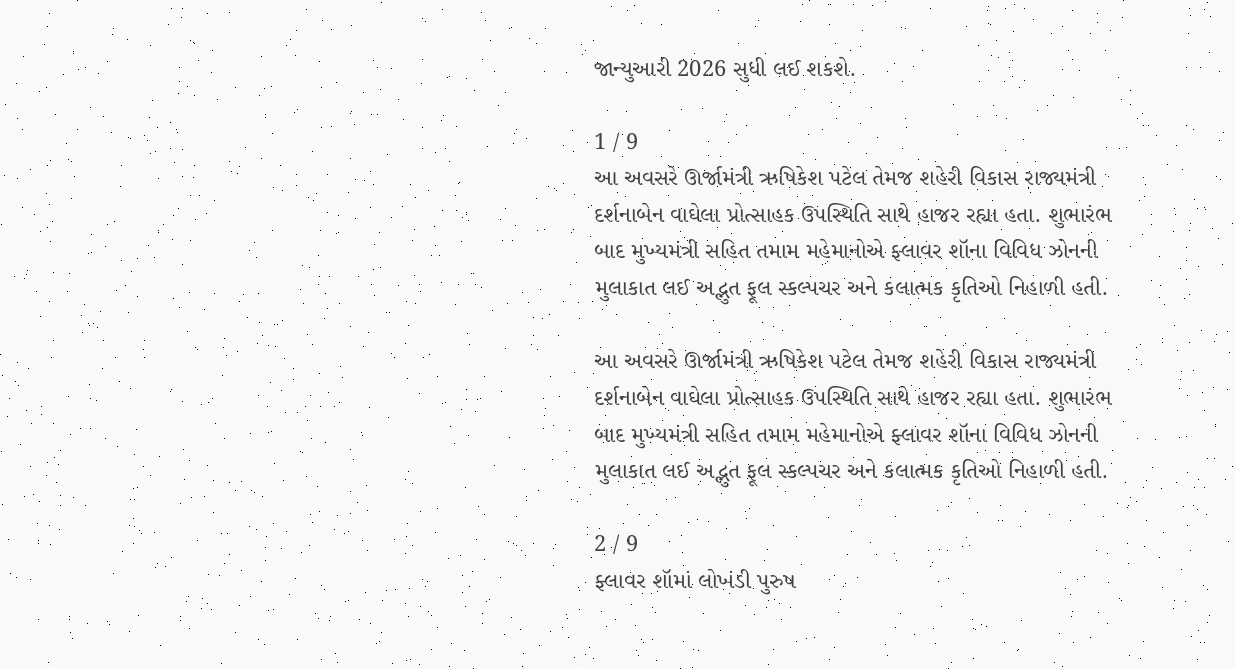જાન્યુઆરી 2026 સુધી લઈ શકશે.

1 / 9
આ અવસરે ઊર્જામંત્રી ઋષિકેશ પટેલ તેમજ શહેરી વિકાસ રાજ્યમંત્રી દર્શનાબેન વાઘેલા પ્રોત્સાહક ઉપસ્થિતિ સાથે હાજર રહ્યા હતા. શુભારંભ બાદ મુખ્યમંત્રી સહિત તમામ મહેમાનોએ ફ્લાવર શૉના વિવિધ ઝોનની મુલાકાત લઈ અદ્ભુત ફૂલ સ્કલ્પચર અને કલાત્મક કૃતિઓ નિહાળી હતી.

આ અવસરે ઊર્જામંત્રી ઋષિકેશ પટેલ તેમજ શહેરી વિકાસ રાજ્યમંત્રી દર્શનાબેન વાઘેલા પ્રોત્સાહક ઉપસ્થિતિ સાથે હાજર રહ્યા હતા. શુભારંભ બાદ મુખ્યમંત્રી સહિત તમામ મહેમાનોએ ફ્લાવર શૉના વિવિધ ઝોનની મુલાકાત લઈ અદ્ભુત ફૂલ સ્કલ્પચર અને કલાત્મક કૃતિઓ નિહાળી હતી.

2 / 9
ફ્લાવર શૉમાં લોખંડી પુરુષ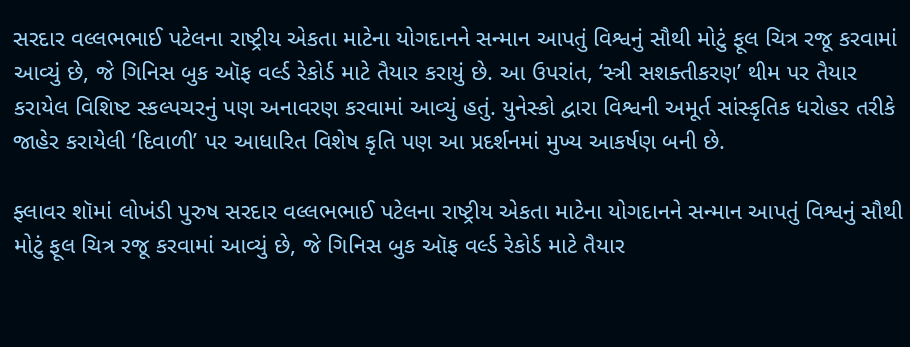સરદાર વલ્લભભાઈ પટેલના રાષ્ટ્રીય એકતા માટેના યોગદાનને સન્માન આપતું વિશ્વનું સૌથી મોટું ફૂલ ચિત્ર રજૂ કરવામાં આવ્યું છે, જે ગિનિસ બુક ઑફ વર્લ્ડ રેકોર્ડ માટે તૈયાર કરાયું છે. આ ઉપરાંત, ‘સ્ત્રી સશક્તીકરણ’ થીમ પર તૈયાર કરાયેલ વિશિષ્ટ સ્કલ્પચરનું પણ અનાવરણ કરવામાં આવ્યું હતું. યુનેસ્કો દ્વારા વિશ્વની અમૂર્ત સાંસ્કૃતિક ધરોહર તરીકે જાહેર કરાયેલી ‘દિવાળી’ પર આધારિત વિશેષ કૃતિ પણ આ પ્રદર્શનમાં મુખ્ય આકર્ષણ બની છે.

ફ્લાવર શૉમાં લોખંડી પુરુષ સરદાર વલ્લભભાઈ પટેલના રાષ્ટ્રીય એકતા માટેના યોગદાનને સન્માન આપતું વિશ્વનું સૌથી મોટું ફૂલ ચિત્ર રજૂ કરવામાં આવ્યું છે, જે ગિનિસ બુક ઑફ વર્લ્ડ રેકોર્ડ માટે તૈયાર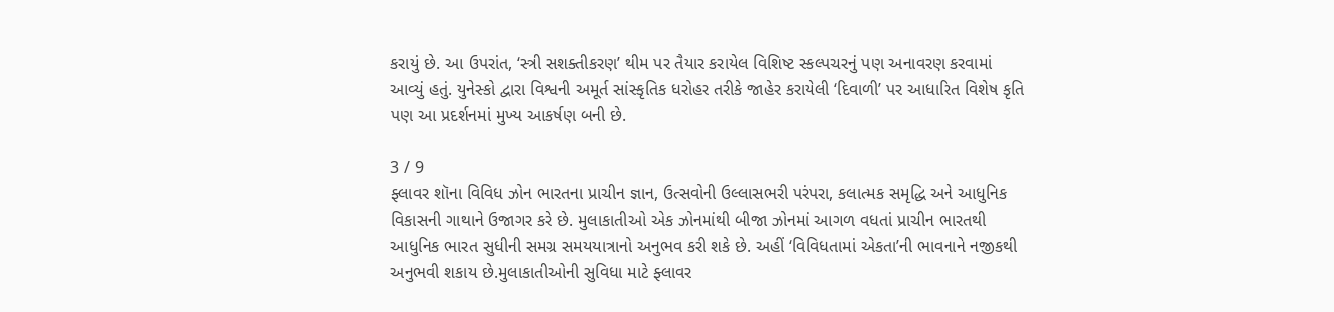કરાયું છે. આ ઉપરાંત, ‘સ્ત્રી સશક્તીકરણ’ થીમ પર તૈયાર કરાયેલ વિશિષ્ટ સ્કલ્પચરનું પણ અનાવરણ કરવામાં આવ્યું હતું. યુનેસ્કો દ્વારા વિશ્વની અમૂર્ત સાંસ્કૃતિક ધરોહર તરીકે જાહેર કરાયેલી ‘દિવાળી’ પર આધારિત વિશેષ કૃતિ પણ આ પ્રદર્શનમાં મુખ્ય આકર્ષણ બની છે.

3 / 9
ફ્લાવર શૉના વિવિધ ઝોન ભારતના પ્રાચીન જ્ઞાન, ઉત્સવોની ઉલ્લાસભરી પરંપરા, કલાત્મક સમૃદ્ધિ અને આધુનિક વિકાસની ગાથાને ઉજાગર કરે છે. મુલાકાતીઓ એક ઝોનમાંથી બીજા ઝોનમાં આગળ વધતાં પ્રાચીન ભારતથી આધુનિક ભારત સુધીની સમગ્ર સમયયાત્રાનો અનુભવ કરી શકે છે. અહીં ‘વિવિધતામાં એકતા’ની ભાવનાને નજીકથી અનુભવી શકાય છે.મુલાકાતીઓની સુવિધા માટે ફ્લાવર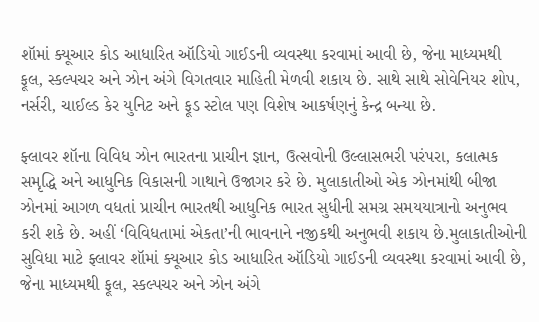શૉમાં ક્યૂઆર કોડ આધારિત ઑડિયો ગાઈડની વ્યવસ્થા કરવામાં આવી છે, જેના માધ્યમથી ફૂલ, સ્કલ્પચર અને ઝોન અંગે વિગતવાર માહિતી મેળવી શકાય છે. સાથે સાથે સોવેનિયર શોપ, નર્સરી, ચાઈલ્ડ કેર યુનિટ અને ફૂડ સ્ટોલ પણ વિશેષ આકર્ષણનું કેન્દ્ર બન્યા છે.

ફ્લાવર શૉના વિવિધ ઝોન ભારતના પ્રાચીન જ્ઞાન, ઉત્સવોની ઉલ્લાસભરી પરંપરા, કલાત્મક સમૃદ્ધિ અને આધુનિક વિકાસની ગાથાને ઉજાગર કરે છે. મુલાકાતીઓ એક ઝોનમાંથી બીજા ઝોનમાં આગળ વધતાં પ્રાચીન ભારતથી આધુનિક ભારત સુધીની સમગ્ર સમયયાત્રાનો અનુભવ કરી શકે છે. અહીં ‘વિવિધતામાં એકતા’ની ભાવનાને નજીકથી અનુભવી શકાય છે.મુલાકાતીઓની સુવિધા માટે ફ્લાવર શૉમાં ક્યૂઆર કોડ આધારિત ઑડિયો ગાઈડની વ્યવસ્થા કરવામાં આવી છે, જેના માધ્યમથી ફૂલ, સ્કલ્પચર અને ઝોન અંગે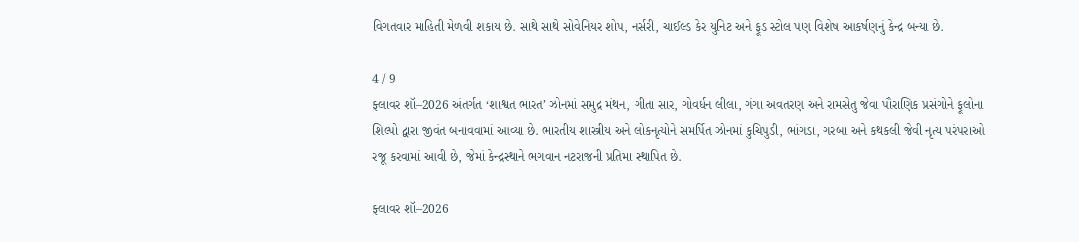વિગતવાર માહિતી મેળવી શકાય છે. સાથે સાથે સોવેનિયર શોપ, નર્સરી, ચાઈલ્ડ કેર યુનિટ અને ફૂડ સ્ટોલ પણ વિશેષ આકર્ષણનું કેન્દ્ર બન્યા છે.

4 / 9
ફ્લાવર શૉ–2026 અંતર્ગત ‘શાશ્વત ભારત’ ઝોનમાં સમુદ્ર મંથન, ગીતા સાર, ગોવર્ધન લીલા, ગંગા અવતરણ અને રામસેતુ જેવા પૌરાણિક પ્રસંગોને ફૂલોના શિલ્પો દ્વારા જીવંત બનાવવામાં આવ્યા છે. ભારતીય શાસ્ત્રીય અને લોકનૃત્યોને સમર્પિત ઝોનમાં કુચિપુડી, ભાંગડા, ગરબા અને કથકલી જેવી નૃત્ય પરંપરાઓ રજૂ કરવામાં આવી છે, જેમાં કેન્દ્રસ્થાને ભગવાન નટરાજની પ્રતિમા સ્થાપિત છે.

ફ્લાવર શૉ–2026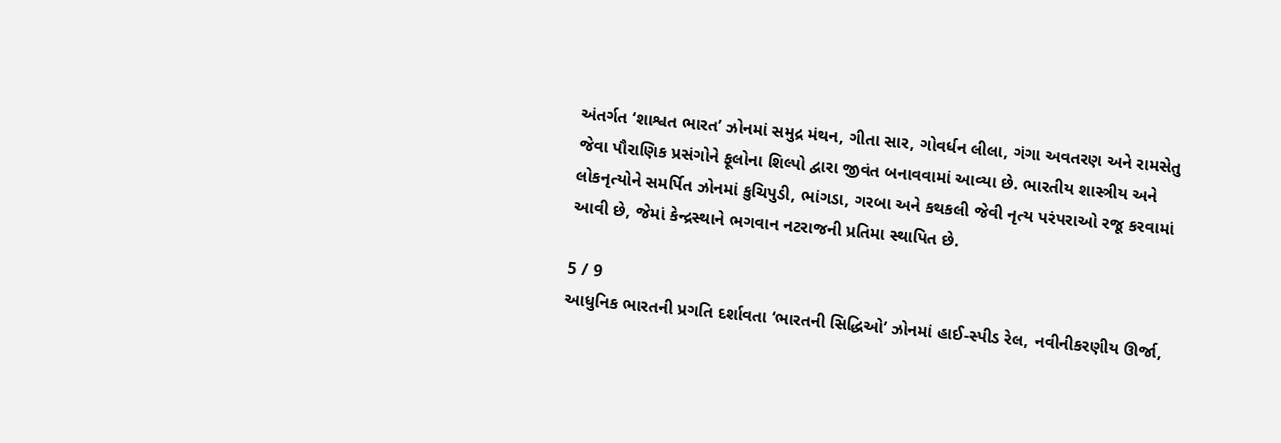અંતર્ગત ‘શાશ્વત ભારત’ ઝોનમાં સમુદ્ર મંથન, ગીતા સાર, ગોવર્ધન લીલા, ગંગા અવતરણ અને રામસેતુ જેવા પૌરાણિક પ્રસંગોને ફૂલોના શિલ્પો દ્વારા જીવંત બનાવવામાં આવ્યા છે. ભારતીય શાસ્ત્રીય અને લોકનૃત્યોને સમર્પિત ઝોનમાં કુચિપુડી, ભાંગડા, ગરબા અને કથકલી જેવી નૃત્ય પરંપરાઓ રજૂ કરવામાં આવી છે, જેમાં કેન્દ્રસ્થાને ભગવાન નટરાજની પ્રતિમા સ્થાપિત છે.

5 / 9
આધુનિક ભારતની પ્રગતિ દર્શાવતા ‘ભારતની સિદ્ધિઓ’ ઝોનમાં હાઈ-સ્પીડ રેલ, નવીનીકરણીય ઊર્જા,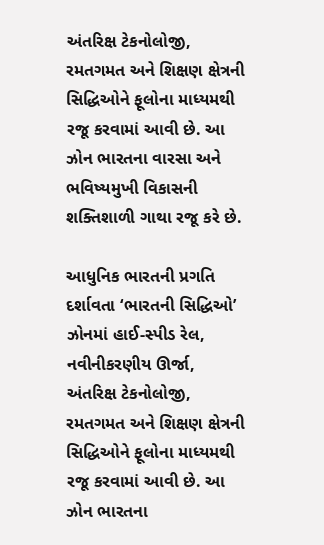અંતરિક્ષ ટેકનોલોજી, રમતગમત અને શિક્ષણ ક્ષેત્રની સિદ્ધિઓને ફૂલોના માધ્યમથી રજૂ કરવામાં આવી છે. આ ઝોન ભારતના વારસા અને ભવિષ્યમુખી વિકાસની શક્તિશાળી ગાથા રજૂ કરે છે.

આધુનિક ભારતની પ્રગતિ દર્શાવતા ‘ભારતની સિદ્ધિઓ’ ઝોનમાં હાઈ-સ્પીડ રેલ, નવીનીકરણીય ઊર્જા, અંતરિક્ષ ટેકનોલોજી, રમતગમત અને શિક્ષણ ક્ષેત્રની સિદ્ધિઓને ફૂલોના માધ્યમથી રજૂ કરવામાં આવી છે. આ ઝોન ભારતના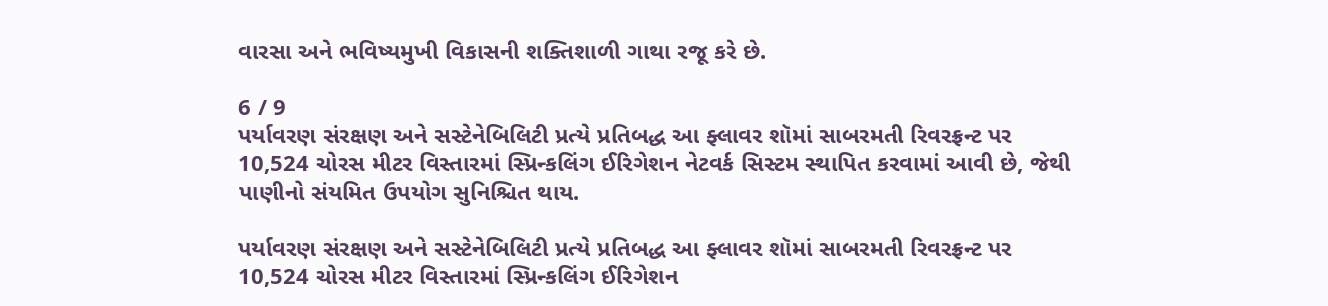વારસા અને ભવિષ્યમુખી વિકાસની શક્તિશાળી ગાથા રજૂ કરે છે.

6 / 9
પર્યાવરણ સંરક્ષણ અને સસ્ટેનેબિલિટી પ્રત્યે પ્રતિબદ્ધ આ ફ્લાવર શૉમાં સાબરમતી રિવરફ્રન્ટ પર 10,524 ચોરસ મીટર વિસ્તારમાં સ્પ્રિન્કલિંગ ઈરિગેશન નેટવર્ક સિસ્ટમ સ્થાપિત કરવામાં આવી છે, જેથી પાણીનો સંયમિત ઉપયોગ સુનિશ્ચિત થાય.

પર્યાવરણ સંરક્ષણ અને સસ્ટેનેબિલિટી પ્રત્યે પ્રતિબદ્ધ આ ફ્લાવર શૉમાં સાબરમતી રિવરફ્રન્ટ પર 10,524 ચોરસ મીટર વિસ્તારમાં સ્પ્રિન્કલિંગ ઈરિગેશન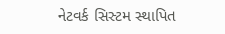નેટવર્ક સિસ્ટમ સ્થાપિત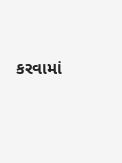કરવામાં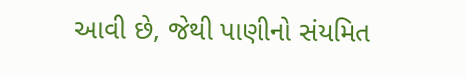આવી છે, જેથી પાણીનો સંયમિત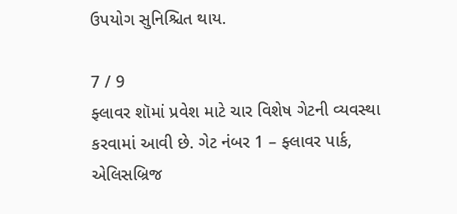ઉપયોગ સુનિશ્ચિત થાય.

7 / 9
ફ્લાવર શૉમાં પ્રવેશ માટે ચાર વિશેષ ગેટની વ્યવસ્થા કરવામાં આવી છે. ગેટ નંબર 1 – ફ્લાવર પાર્ક, એલિસબ્રિજ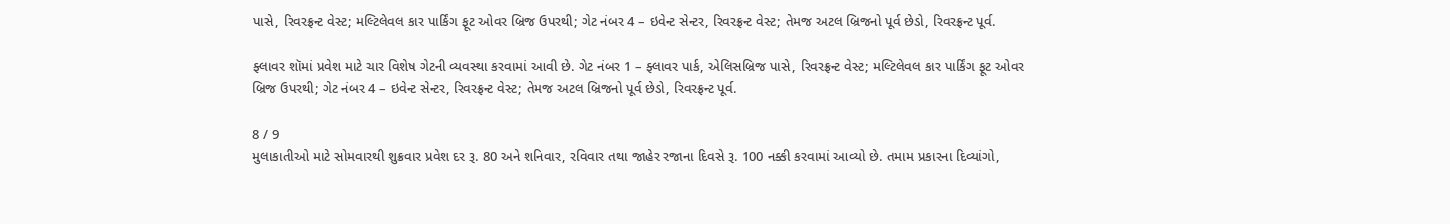પાસે, રિવરફ્રન્ટ વેસ્ટ; મલ્ટિલેવલ કાર પાર્કિંગ ફૂટ ઓવર બ્રિજ ઉપરથી; ગેટ નંબર 4 – ઇવેન્ટ સેન્ટર, રિવરફ્રન્ટ વેસ્ટ; તેમજ અટલ બ્રિજનો પૂર્વ છેડો, રિવરફ્રન્ટ પૂર્વ.

ફ્લાવર શૉમાં પ્રવેશ માટે ચાર વિશેષ ગેટની વ્યવસ્થા કરવામાં આવી છે. ગેટ નંબર 1 – ફ્લાવર પાર્ક, એલિસબ્રિજ પાસે, રિવરફ્રન્ટ વેસ્ટ; મલ્ટિલેવલ કાર પાર્કિંગ ફૂટ ઓવર બ્રિજ ઉપરથી; ગેટ નંબર 4 – ઇવેન્ટ સેન્ટર, રિવરફ્રન્ટ વેસ્ટ; તેમજ અટલ બ્રિજનો પૂર્વ છેડો, રિવરફ્રન્ટ પૂર્વ.

8 / 9
મુલાકાતીઓ માટે સોમવારથી શુક્રવાર પ્રવેશ દર રૂ. 80 અને શનિવાર, રવિવાર તથા જાહેર રજાના દિવસે રૂ. 100 નક્કી કરવામાં આવ્યો છે. તમામ પ્રકારના દિવ્યાંગો,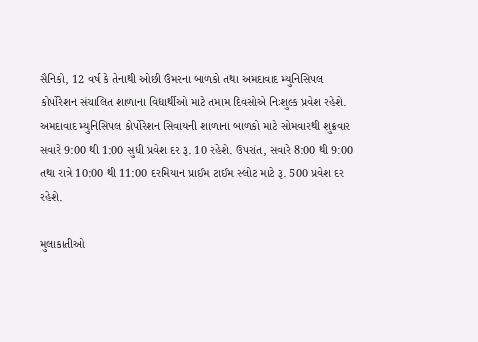સૈનિકો, 12 વર્ષ કે તેનાથી ઓછી ઉંમરના બાળકો તથા અમદાવાદ મ્યુનિસિપલ કોર્પોરેશન સંચાલિત શાળાના વિદ્યાર્થીઓ માટે તમામ દિવસોએ નિઃશુલ્ક પ્રવેશ રહેશે. અમદાવાદ મ્યુનિસિપલ કોર્પોરેશન સિવાયની શાળાના બાળકો માટે સોમવારથી શુક્રવાર સવારે 9:00 થી 1:00 સુધી પ્રવેશ દર રૂ. 10 રહેશે. ઉપરાંત, સવારે 8:00 થી 9:00 તથા રાત્રે 10:00 થી 11:00 દરમિયાન પ્રાઈમ ટાઈમ સ્લોટ માટે રૂ. 500 પ્રવેશ દર રહેશે.

મુલાકાતીઓ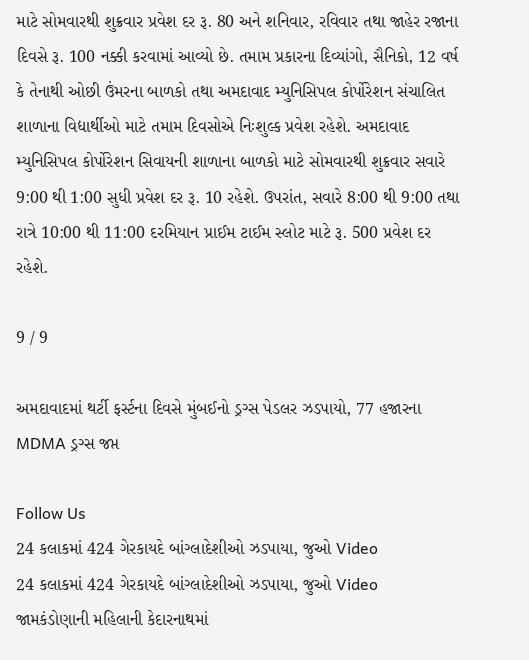માટે સોમવારથી શુક્રવાર પ્રવેશ દર રૂ. 80 અને શનિવાર, રવિવાર તથા જાહેર રજાના દિવસે રૂ. 100 નક્કી કરવામાં આવ્યો છે. તમામ પ્રકારના દિવ્યાંગો, સૈનિકો, 12 વર્ષ કે તેનાથી ઓછી ઉંમરના બાળકો તથા અમદાવાદ મ્યુનિસિપલ કોર્પોરેશન સંચાલિત શાળાના વિદ્યાર્થીઓ માટે તમામ દિવસોએ નિઃશુલ્ક પ્રવેશ રહેશે. અમદાવાદ મ્યુનિસિપલ કોર્પોરેશન સિવાયની શાળાના બાળકો માટે સોમવારથી શુક્રવાર સવારે 9:00 થી 1:00 સુધી પ્રવેશ દર રૂ. 10 રહેશે. ઉપરાંત, સવારે 8:00 થી 9:00 તથા રાત્રે 10:00 થી 11:00 દરમિયાન પ્રાઈમ ટાઈમ સ્લોટ માટે રૂ. 500 પ્રવેશ દર રહેશે.

9 / 9

અમદાવાદમાં થર્ટી ફર્સ્ટના દિવસે મુંબઈનો ડ્રગ્સ પેડલર ઝડપાયો, 77 હજારના MDMA ડ્રગ્સ જપ્ત

Follow Us
24 કલાકમાં 424 ગેરકાયદે બાંગ્લાદેશીઓ ઝડપાયા, જુઓ Video
24 કલાકમાં 424 ગેરકાયદે બાંગ્લાદેશીઓ ઝડપાયા, જુઓ Video
જામકંડોણાની મહિલાની કેદારનાથમાં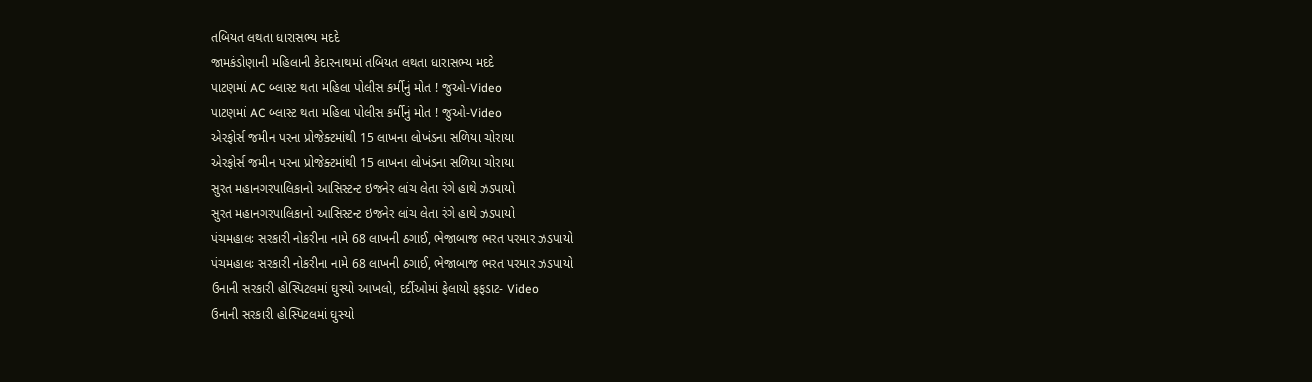તબિયત લથતા ધારાસભ્ય મદદે
જામકંડોણાની મહિલાની કેદારનાથમાં તબિયત લથતા ધારાસભ્ય મદદે
પાટણમાં AC બ્લાસ્ટ થતા મહિલા પોલીસ કર્મીનું મોત ! જુઓ-Video
પાટણમાં AC બ્લાસ્ટ થતા મહિલા પોલીસ કર્મીનું મોત ! જુઓ-Video
એરફોર્સ જમીન પરના પ્રોજેક્ટમાંથી 15 લાખના લોખંડના સળિયા ચોરાયા
એરફોર્સ જમીન પરના પ્રોજેક્ટમાંથી 15 લાખના લોખંડના સળિયા ચોરાયા
સુરત મહાનગરપાલિકાનો આસિસ્ટન્ટ ઇજનેર લાંચ લેતા રંગે હાથે ઝડપાયો
સુરત મહાનગરપાલિકાનો આસિસ્ટન્ટ ઇજનેર લાંચ લેતા રંગે હાથે ઝડપાયો
પંચમહાલઃ સરકારી નોકરીના નામે 68 લાખની ઠગાઈ, ભેજાબાજ ભરત પરમાર ઝડપાયો
પંચમહાલઃ સરકારી નોકરીના નામે 68 લાખની ઠગાઈ, ભેજાબાજ ભરત પરમાર ઝડપાયો
ઉનાની સરકારી હોસ્પિટલમાં ઘુસ્યો આખલો, દર્દીઓમાં ફેલાયો ફફડાટ- Video
ઉનાની સરકારી હોસ્પિટલમાં ઘુસ્યો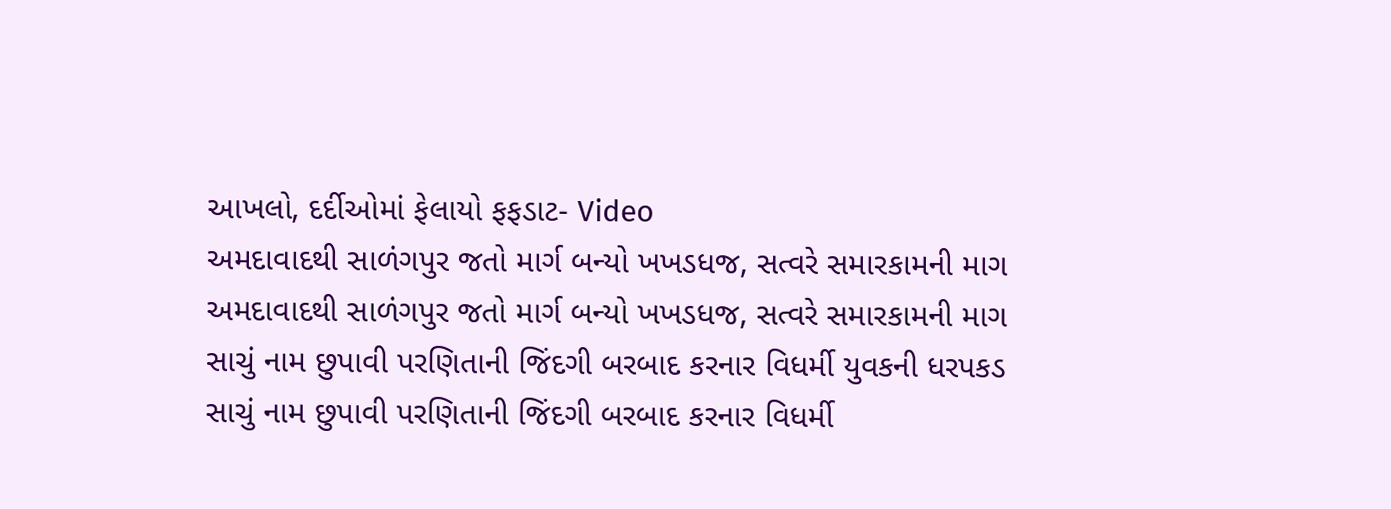આખલો, દર્દીઓમાં ફેલાયો ફફડાટ- Video
અમદાવાદથી સાળંગપુર જતો માર્ગ બન્યો ખખડધજ, સત્વરે સમારકામની માગ
અમદાવાદથી સાળંગપુર જતો માર્ગ બન્યો ખખડધજ, સત્વરે સમારકામની માગ
સાચું નામ છુપાવી પરણિતાની જિંદગી બરબાદ કરનાર વિધર્મી યુવકની ધરપકડ
સાચું નામ છુપાવી પરણિતાની જિંદગી બરબાદ કરનાર વિધર્મી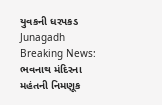યુવકની ધરપકડ
Junagadh Breaking News: ભવનાથ મંદિરના મહંતની નિમણૂક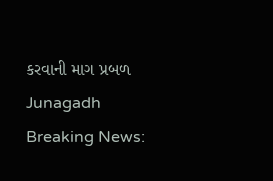કરવાની માગ પ્રબળ
Junagadh Breaking News: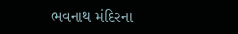ભવનાથ મંદિરના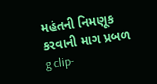મહંતની નિમણૂક કરવાની માગ પ્રબળ
g clip-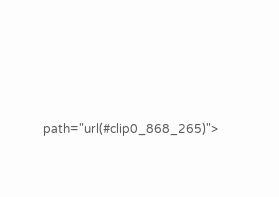path="url(#clip0_868_265)">